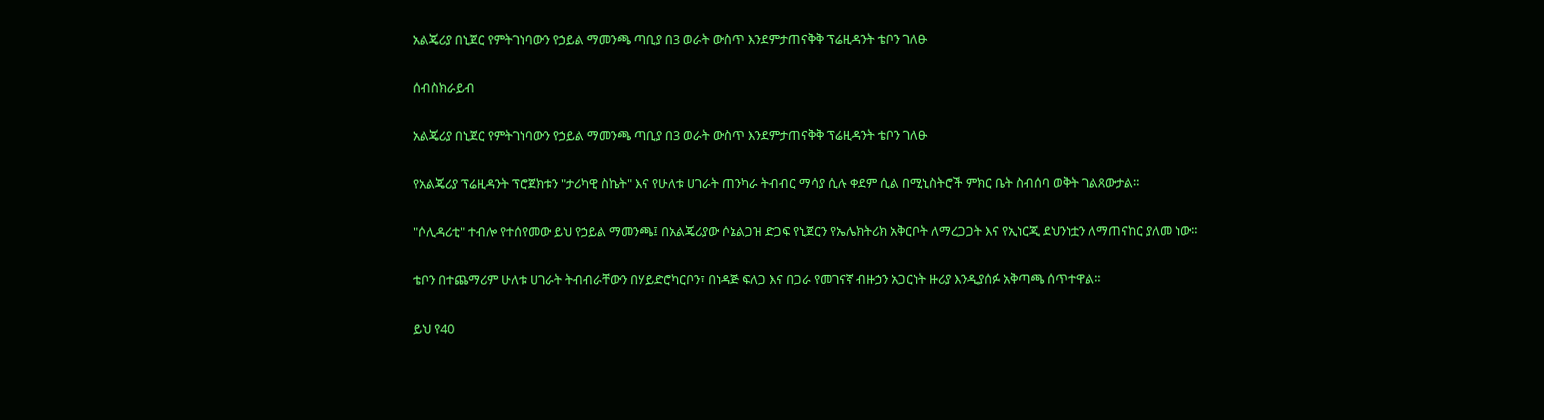አልጄሪያ በኒጀር የምትገነባውን የኃይል ማመንጫ ጣቢያ በ3 ወራት ውስጥ እንደምታጠናቅቅ ፕሬዚዳንት ቴቦን ገለፁ

ሰብስክራይብ

አልጄሪያ በኒጀር የምትገነባውን የኃይል ማመንጫ ጣቢያ በ3 ወራት ውስጥ እንደምታጠናቅቅ ፕሬዚዳንት ቴቦን ገለፁ

የአልጄሪያ ፕሬዚዳንት ፕሮጀክቱን "ታሪካዊ ስኬት" እና የሁለቱ ሀገራት ጠንካራ ትብብር ማሳያ ሲሉ ቀደም ሲል በሚኒስትሮች ምክር ቤት ስብሰባ ወቅት ገልጸውታል።

"ሶሊዳሪቲ" ተብሎ የተሰየመው ይህ የኃይል ማመንጫ፤ በአልጄሪያው ሶኔልጋዝ ድጋፍ የኒጀርን የኤሌክትሪክ አቅርቦት ለማረጋጋት እና የኢነርጂ ደህንነቷን ለማጠናከር ያለመ ነው።

ቴቦን በተጨማሪም ሁለቱ ሀገራት ትብብራቸውን በሃይድሮካርቦን፣ በነዳጅ ፍለጋ እና በጋራ የመገናኛ ብዙኃን አጋርነት ዙሪያ እንዲያሰፉ አቅጣጫ ሰጥተዋል።

ይህ የ40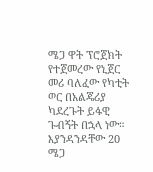ሜጋ ዋት ፕሮጀክት የተጀመረው የኒጀር መሪ ባለፈው የካቲት ወር በአልጄሪያ ካደረጉት ይፋዊ ጉብኝት በኋላ ነው። እያንዳንዳቸው 20 ሜጋ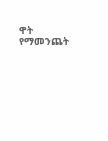ዋት የማመንጨት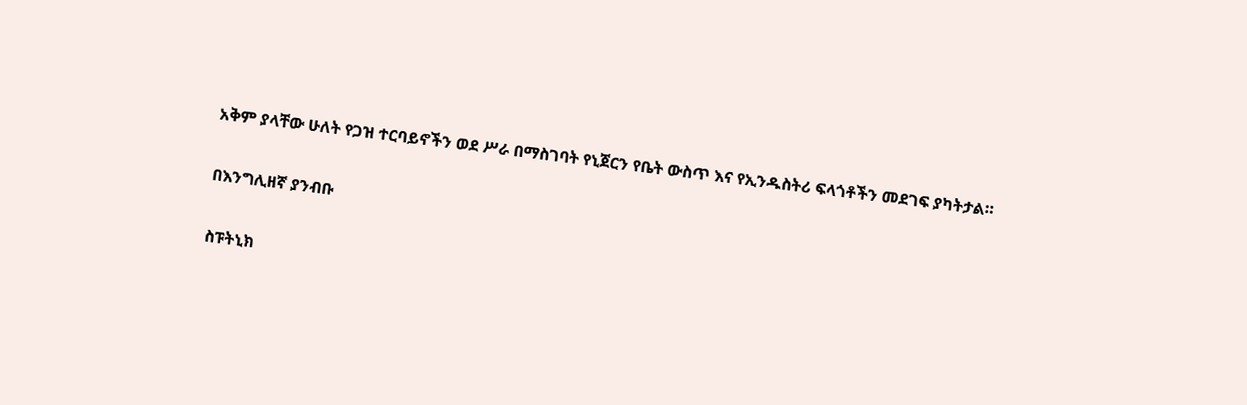አቅም ያላቸው ሁለት የጋዝ ተርባይኖችን ወደ ሥራ በማስገባት የኒጀርን የቤት ውስጥ እና የኢንዱስትሪ ፍላጎቶችን መደገፍ ያካትታል።

በእንግሊዘኛ ያንብቡ

ስፑትኒክ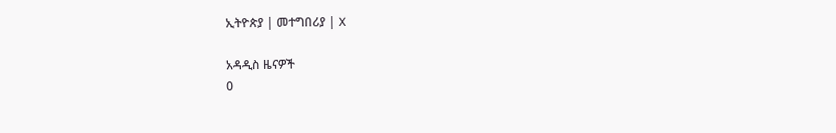ኢትዮጵያ | መተግበሪያ | X

አዳዲስ ዜናዎች
0